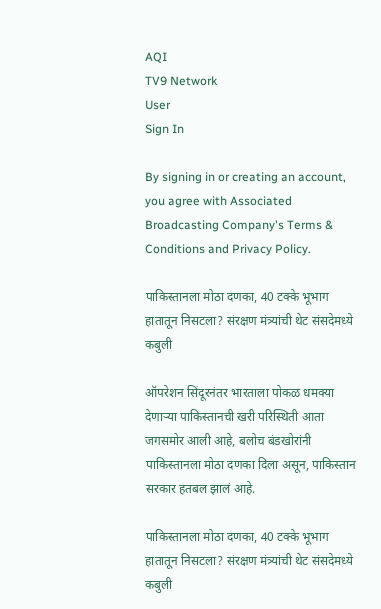AQI
TV9 Network
User
Sign In

By signing in or creating an account, you agree with Associated Broadcasting Company's Terms & Conditions and Privacy Policy.

पाकिस्तानला मोठा दणका, 40 टक्के भूभाग हातातून निसटला? संरक्षण मंत्र्यांची थेट संसदेमध्ये कबुली

ऑपरेशन सिंदूरनंतर भारताला पोकळ धमक्या देणाऱ्या पाकिस्तानची खरी परिस्थिती आता जगसमोर आली आहे, बलोच बंडखोरांनी पाकिस्तानला मोठा दणका दिला असून, पाकिस्तान सरकार हतबल झालं आहे.

पाकिस्तानला मोठा दणका, 40 टक्के भूभाग हातातून निसटला? संरक्षण मंत्र्यांची थेट संसदेमध्ये कबुली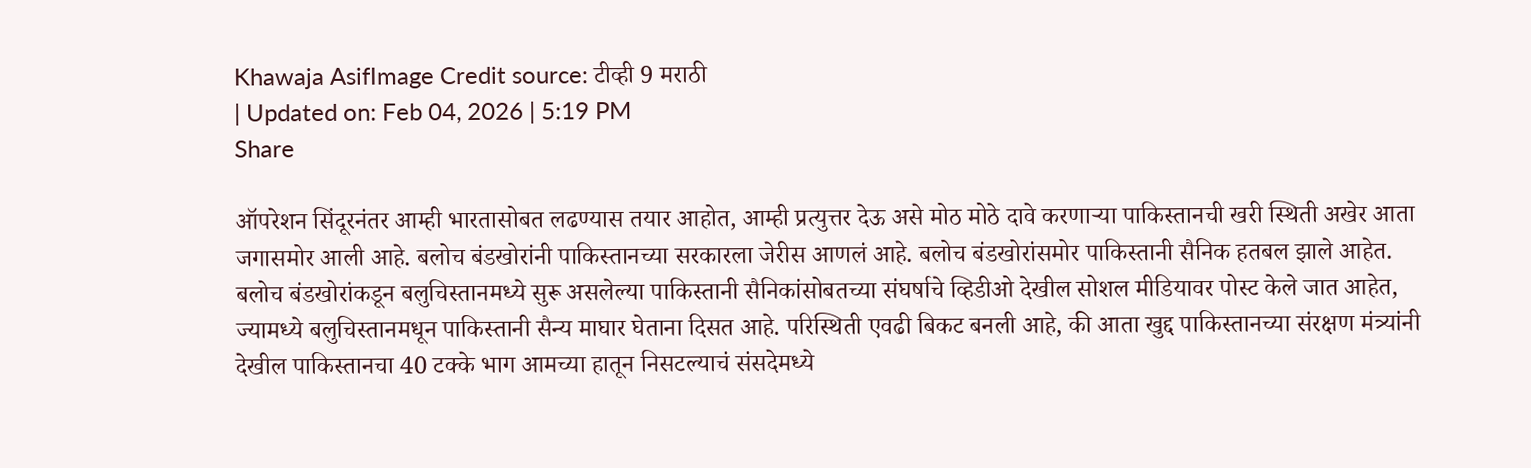Khawaja AsifImage Credit source: टीव्ही 9 मराठी
| Updated on: Feb 04, 2026 | 5:19 PM
Share

ऑपरेशन सिंदूरनंतर आम्ही भारतासोबत लढण्यास तयार आहोत, आम्ही प्रत्युत्तर देऊ असे मोठ मोठे दावे करणाऱ्या पाकिस्तानची खरी स्थिती अखेर आता जगासमोर आली आहे. बलोच बंडखोरांनी पाकिस्तानच्या सरकारला जेरीस आणलं आहे. बलोच बंडखोरांसमोर पाकिस्तानी सैनिक हतबल झाले आहेत. बलोच बंडखोरांकडून बलुचिस्तानमध्ये सुरू असलेल्या पाकिस्तानी सैनिकांसोबतच्या संघर्षाचे व्हिडीओ देखील सोशल मीडियावर पोस्ट केले जात आहेत, ज्यामध्ये बलुचिस्तानमधून पाकिस्तानी सैन्य माघार घेताना दिसत आहे. परिस्थिती एवढी बिकट बनली आहे, की आता खुद्द पाकिस्तानच्या संरक्षण मंत्र्यांनी देखील पाकिस्तानचा 40 टक्के भाग आमच्या हातून निसटल्याचं संसदेमध्ये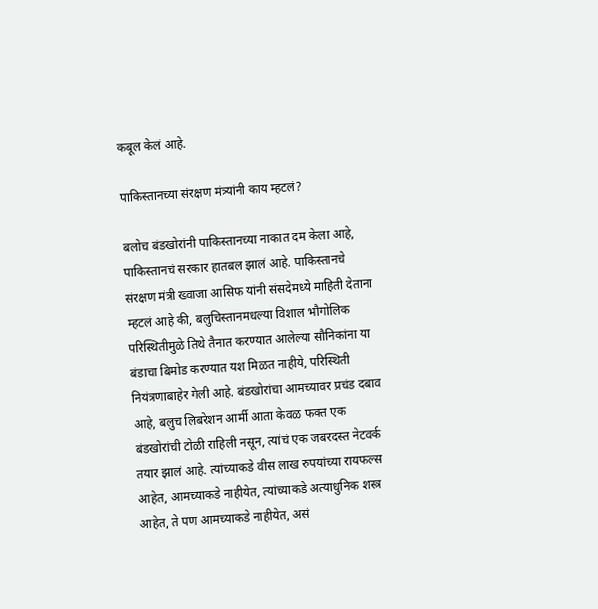कबूल केलं आहे.

पाकिस्तानच्या संरक्षण मंत्र्यांनी काय म्हटलं?

बलोच बंडखोरांनी पाकिस्तानच्या नाकात दम केला आहे, पाकिस्तानचं सरकार हातबल झालं आहे. पाकिस्तानचे संरक्षण मंत्री ख्वाजा आसिफ यांनी संसदेमध्ये माहिती देताना म्हटलं आहे की, बलुचिस्तानमधल्या विशाल भौगोलिक परिस्थितीमुळे तिथे तैनात करण्यात आलेल्या सौनिकांना या बंडाचा बिमोड करण्यात यश मिळत नाहीये, परिस्थिती नियंत्रणाबाहेर गेली आहे. बंडखोरांचा आमच्यावर प्रचंड दबाव आहे, बलुच लिबरेशन आर्मी आता केवळ फक्त एक बंडखोरांची टोळी राहिली नसून, त्यांचं एक जबरदस्त नेटवर्क तयार झालं आहे. त्यांच्याकडे वीस लाख रुपयांच्या रायफल्स आहेत, आमच्याकडे नाहीयेत, त्यांच्याकडे अत्याधुनिक शस्त्र आहेत, ते पण आमच्याकडे नाहीयेत, असं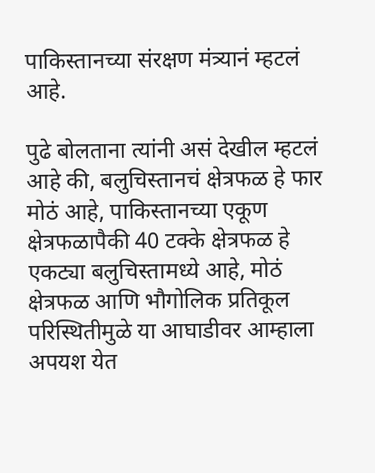पाकिस्तानच्या संरक्षण मंत्र्यानं म्हटलं आहे.

पुढे बोलताना त्यांनी असं देखील म्हटलं आहे की, बलुचिस्तानचं क्षेत्रफळ हे फार मोठं आहे, पाकिस्तानच्या एकूण क्षेत्रफळापैकी 40 टक्के क्षेत्रफळ हे एकट्या बलुचिस्तामध्ये आहे, मोठं क्षेत्रफळ आणि भौगोलिक प्रतिकूल परिस्थितीमुळे या आघाडीवर आम्हाला अपयश येत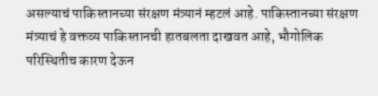असल्याचं पाकिस्तानच्या संरक्षण मंत्र्यानं म्हटलं आहे. पाकिस्तानच्या संरक्षण मंत्र्याचं हे वक्तव्य पाकिस्तानची हातबलता दाखवत आहे, भौगोलिक परिस्थितीच कारण देऊन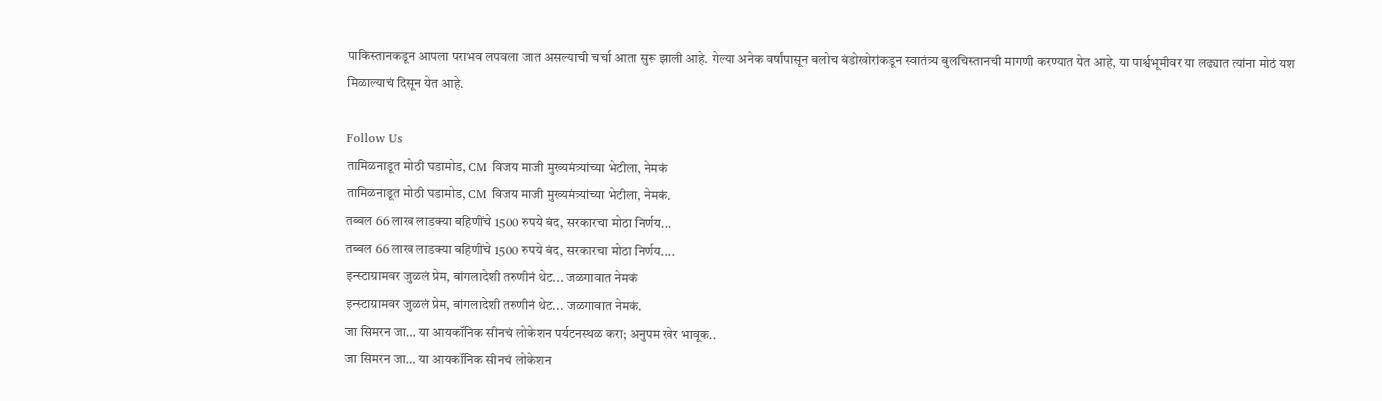पाकिस्तानकडून आपला पराभव लपवला जात असल्याची चर्चा आता सुरू झाली आहे. गेल्या अनेक वर्षांपासून बलोच बंडोखोरांकडून स्वातंत्र्य बुलचिस्तानची मागणी करण्यात येत आहे, या पार्श्वभूमीवर या लढ्यात त्यांना मोठं यश मिळाल्याचं दिसून येत आहे.

Follow Us
तामिळनाडूत मोठी घडामोड, CM विजय माजी मुख्यमंत्र्यांच्या भेटीला, नेमकं
तामिळनाडूत मोठी घडामोड, CM विजय माजी मुख्यमंत्र्यांच्या भेटीला, नेमकं.
तब्बल 66 लाख लाडक्या बहिणींचे 1500 रुपये बंद, सरकारचा मोठा निर्णय...
तब्बल 66 लाख लाडक्या बहिणींचे 1500 रुपये बंद, सरकारचा मोठा निर्णय....
इन्स्टाग्रामवर जुळलं प्रेम, बांगलादेशी तरुणीनं थेट... जळगावात नेमकं
इन्स्टाग्रामवर जुळलं प्रेम, बांगलादेशी तरुणीनं थेट... जळगावात नेमकं.
जा सिमरन जा… या आयकॉनिक सीनचं लोकेशन पर्यटनस्थळ करा; अनुपम खेर भावूक..
जा सिमरन जा… या आयकॉनिक सीनचं लोकेशन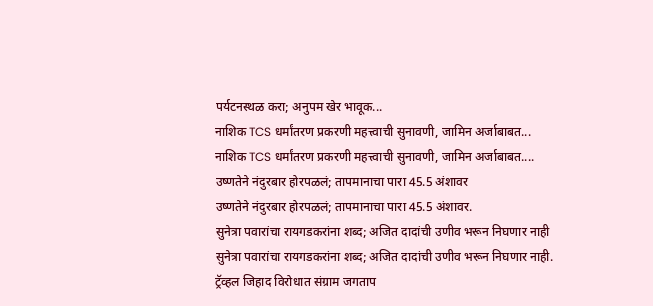पर्यटनस्थळ करा; अनुपम खेर भावूक...
नाशिक TCS धर्मांतरण प्रकरणी महत्त्वाची सुनावणी, जामिन अर्जाबाबत...
नाशिक TCS धर्मांतरण प्रकरणी महत्त्वाची सुनावणी, जामिन अर्जाबाबत....
उष्णतेने नंदुरबार होरपळलं; तापमानाचा पारा 45.5 अंशावर
उष्णतेने नंदुरबार होरपळलं; तापमानाचा पारा 45.5 अंशावर.
सुनेत्रा पवारांचा रायगडकरांना शब्द; अजित दादांची उणीव भरून निघणार नाही
सुनेत्रा पवारांचा रायगडकरांना शब्द; अजित दादांची उणीव भरून निघणार नाही.
ट्रॅव्हल जिहाद विरोधात संग्राम जगताप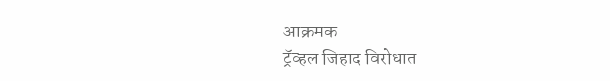आक्रमक
ट्रॅव्हल जिहाद विरोधात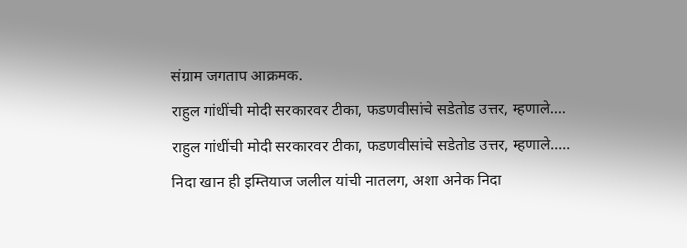संग्राम जगताप आक्रमक.
राहुल गांधींची मोदी सरकारवर टीका, फडणवीसांचे सडेतोड उत्तर, म्हणाले....
राहुल गांधींची मोदी सरकारवर टीका, फडणवीसांचे सडेतोड उत्तर, म्हणाले.....
निदा खान ही इम्तियाज जलील यांची नातलग, अशा अनेक निदा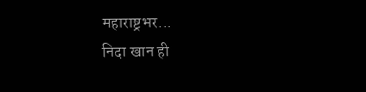महाराष्ट्रभर...
निदा खान ही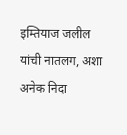इम्तियाज जलील यांची नातलग, अशा अनेक निदा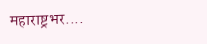महाराष्ट्रभर....